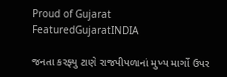Proud of Gujarat
FeaturedGujaratINDIA

જનતા કરફ્યુ ટાણે રાજપીપળાનાં મુખ્ય માર્ગો ઉપર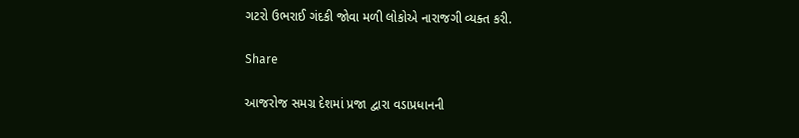ગટરો ઉભરાઈ ગંદકી જોવા મળી લોકોએ નારાજગી વ્યક્ત કરી.

Share

આજરોજ સમગ્ર દેશમાં પ્રજા દ્વારા વડાપ્રધાનની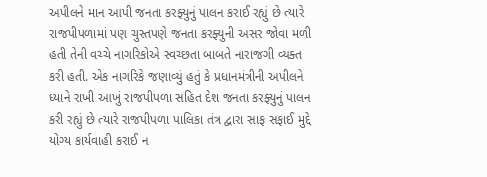અપીલને માન આપી જનતા કરફ્યુનું પાલન કરાઈ રહ્યું છે ત્યારે રાજપીપળામાં પણ ચુસ્તપણે જનતા કરફ્યુની અસર જોવા મળી હતી તેની વચ્ચે નાગરિકોએ સ્વચ્છતા બાબતે નારાજગી વ્યક્ત કરી હતી. એક નાગરિકે જણાવ્યું હતું કે પ્રધાનમંત્રીની અપીલને ધ્યાને રાખી આખું રાજપીપળા સહિત દેશ જનતા કરફ્યુનું પાલન કરી રહ્યું છે ત્યારે રાજપીપળા પાલિકા તંત્ર દ્વારા સાફ સફાઈ મુદ્દે યોગ્ય કાર્યવાહી કરાઈ ન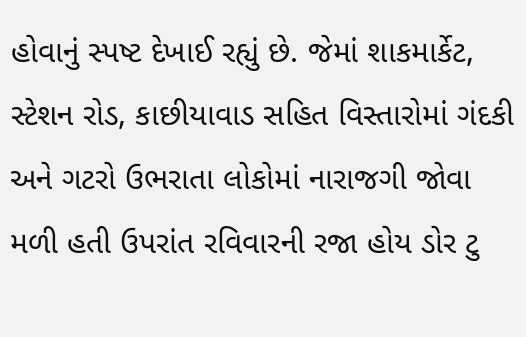હોવાનું સ્પષ્ટ દેખાઈ રહ્યું છે. જેમાં શાકમાર્કેટ, સ્ટેશન રોડ, કાછીયાવાડ સહિત વિસ્તારોમાં ગંદકી અને ગટરો ઉભરાતા લોકોમાં નારાજગી જોવા મળી હતી ઉપરાંત રવિવારની રજા હોય ડોર ટુ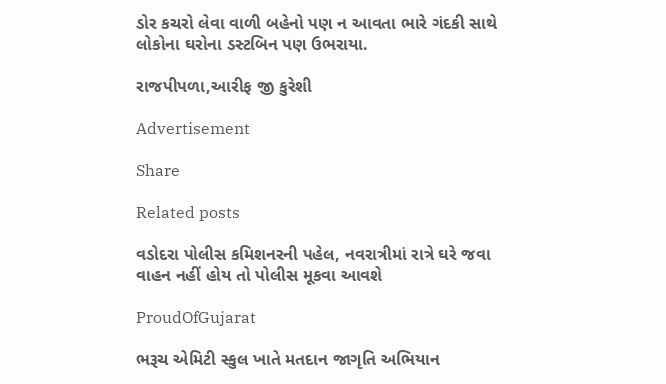ડોર કચરો લેવા વાળી બહેનો પણ ન આવતા ભારે ગંદકી સાથે લોકોના ઘરોના ડસ્ટબિન પણ ઉભરાયા.

રાજપીપળા,આરીફ જી કુરેશી

Advertisement

Share

Related posts

વડોદરા પોલીસ કમિશનરની પહેલ, નવરાત્રીમાં રાત્રે ઘરે જવા વાહન નહીં હોય તો પોલીસ મૂકવા આવશે

ProudOfGujarat

ભરૂચ એમિટી સ્કુલ ખાતે મતદાન જાગૃતિ અભિયાન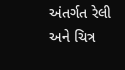અંતર્ગત રેલી અને ચિત્ર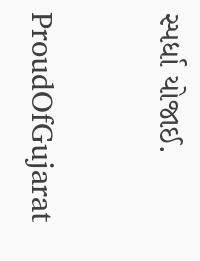સ્પર્ધા યોજાઈ.

ProudOfGujarat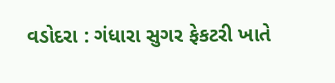વડોદરા : ગંધારા સુગર ફેકટરી ખાતે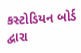કસ્ટોડિયન બોર્ડ દ્વારા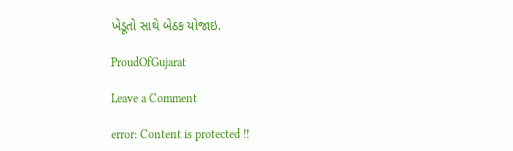ખેડૂતો સાથે બેઠક યોજાઇ.

ProudOfGujarat

Leave a Comment

error: Content is protected !!